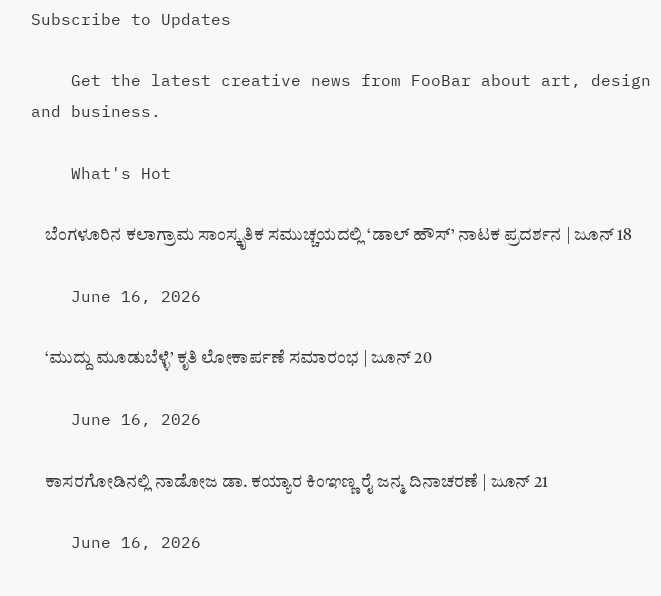Subscribe to Updates

    Get the latest creative news from FooBar about art, design and business.

    What's Hot

    ಬೆಂಗಳೂರಿನ ಕಲಾಗ್ರಾಮ ಸಾಂಸ್ಕೃತಿಕ ಸಮುಚ್ಚಯದಲ್ಲಿ ‘ಡಾಲ್ ಹೌಸ್’ ನಾಟಕ ಪ್ರದರ್ಶನ | ಜೂನ್ 18

    June 16, 2026

    ‘ಮುದ್ದು ಮೂಡುಬೆಳ್ಳೆ’ ಕೃತಿ ಲೋಕಾರ್ಪಣೆ ಸಮಾರಂಭ | ಜೂನ್ 20

    June 16, 2026

    ಕಾಸರಗೋಡಿನಲ್ಲಿ ನಾಡೋಜ ಡಾ. ಕಯ್ಯಾರ ಕಿಂಞಣ್ಣ ರೈ ಜನ್ಮ ದಿನಾಚರಣೆ | ಜೂನ್ 21

    June 16, 2026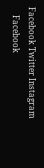Facebook Twitter Instagram
    Facebook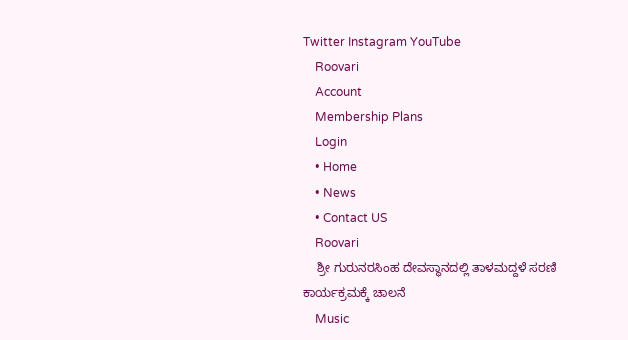Twitter Instagram YouTube
    Roovari
    Account
    Membership Plans
    Login
    • Home
    • News
    • Contact US
    Roovari
    ಶ್ರೀ ಗುರುನರಸಿಂಹ ದೇವಸ್ಥಾನದಲ್ಲಿ ತಾಳಮದ್ದಳೆ ಸರಣಿ ಕಾರ್ಯಕ್ರಮಕ್ಕೆ ಚಾಲನೆ
    Music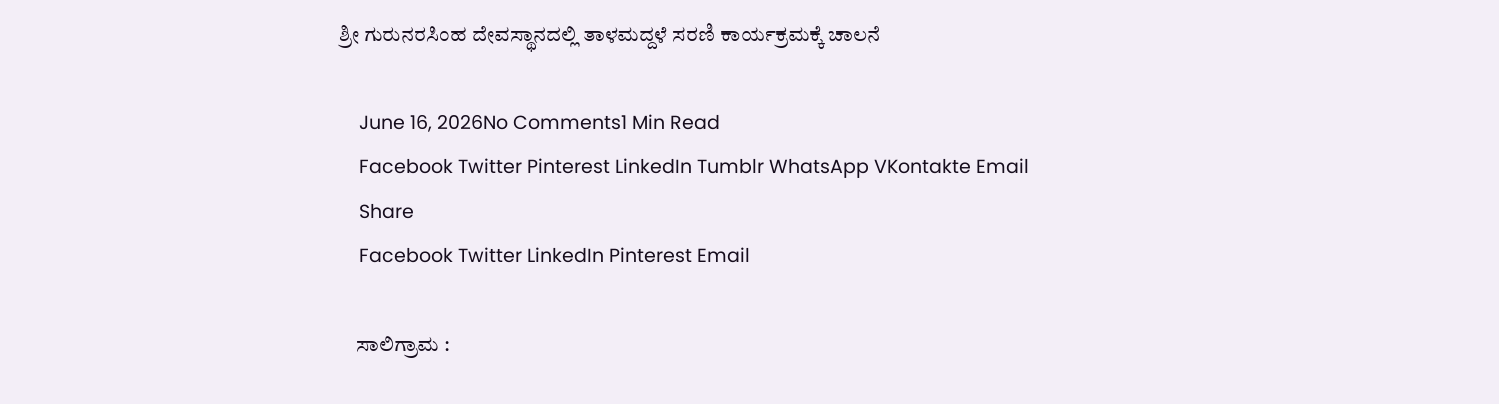ಶ್ರೀ ಗುರುನರಸಿಂಹ ದೇವಸ್ಥಾನದಲ್ಲಿ ತಾಳಮದ್ದಳೆ ಸರಣಿ ಕಾರ್ಯಕ್ರಮಕ್ಕೆ ಚಾಲನೆ

    June 16, 2026No Comments1 Min Read
    Facebook Twitter Pinterest LinkedIn Tumblr WhatsApp VKontakte Email
    Share
    Facebook Twitter LinkedIn Pinterest Email

    ಸಾಲಿಗ್ರಾಮ :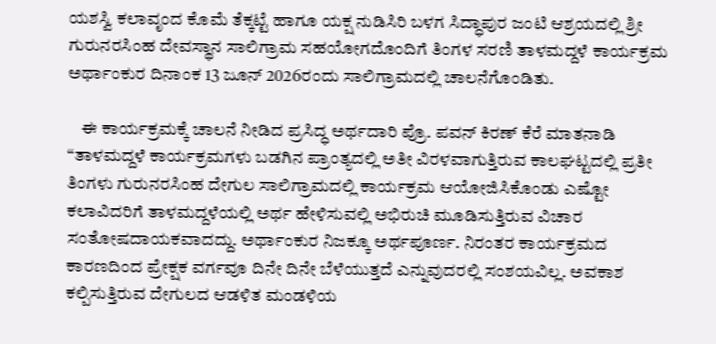ಯಶಸ್ವಿ ಕಲಾವೃಂದ ಕೊಮೆ ತೆಕ್ಕಟ್ಟೆ ಹಾಗೂ ಯಕ್ಷ ನುಡಿಸಿರಿ ಬಳಗ ಸಿದ್ಧಾಪುರ ಜಂಟಿ ಆಶ್ರಯದಲ್ಲಿ ಶ್ರೀ ಗುರುನರಸಿಂಹ ದೇವಸ್ಥಾನ ಸಾಲಿಗ್ರಾಮ ಸಹಯೋಗದೊಂದಿಗೆ ತಿಂಗಳ ಸರಣಿ ತಾಳಮದ್ದಳೆ ಕಾರ್ಯಕ್ರಮ ಅರ್ಥಾಂಕುರ ದಿನಾಂಕ 13 ಜೂನ್ 2026ರಂದು ಸಾಲಿಗ್ರಾಮದಲ್ಲಿ ಚಾಲನೆಗೊಂಡಿತು.

    ಈ ಕಾರ್ಯಕ್ರಮಕ್ಕೆ ಚಾಲನೆ ನೀಡಿದ ಪ್ರಸಿದ್ಧ ಅರ್ಥದಾರಿ ಪ್ರೊ. ಪವನ್ ಕಿರಣ್ ಕೆರೆ ಮಾತನಾಡಿ “ತಾಳಮದ್ದಳೆ ಕಾರ್ಯಕ್ರಮಗಳು ಬಡಗಿನ ಪ್ರಾಂತ್ಯದಲ್ಲಿ ಅತೀ ವಿರಳವಾಗುತ್ತಿರುವ ಕಾಲಘಟ್ಟದಲ್ಲಿ ಪ್ರತೀ ತಿಂಗಳು ಗುರುನರಸಿಂಹ ದೇಗುಲ ಸಾಲಿಗ್ರಾಮದಲ್ಲಿ ಕಾರ್ಯಕ್ರಮ ಆಯೋಜಿಸಿಕೊಂಡು ಎಷ್ಟೋ ಕಲಾವಿದರಿಗೆ ತಾಳಮದ್ದಳೆಯಲ್ಲಿ ಅರ್ಥ ಹೇಳಿಸುವಲ್ಲಿ ಅಭಿರುಚಿ ಮೂಡಿಸುತ್ತಿರುವ ವಿಚಾರ ಸಂತೋಷದಾಯಕವಾದದ್ದು. ಅರ್ಥಾಂಕುರ ನಿಜಕ್ಕೂ ಅರ್ಥಪೂರ್ಣ. ನಿರಂತರ ಕಾರ್ಯಕ್ರಮದ ಕಾರಣದಿಂದ ಪ್ರೇಕ್ಷಕ ವರ್ಗವೂ ದಿನೇ ದಿನೇ ಬೆಳೆಯುತ್ತದೆ ಎನ್ನುವುದರಲ್ಲಿ ಸಂಶಯವಿಲ್ಲ. ಅವಕಾಶ ಕಲ್ಪಿಸುತ್ತಿರುವ ದೇಗುಲದ ಆಡಳಿತ ಮಂಡಳಿಯ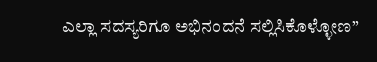ಎಲ್ಲಾ ಸದಸ್ಯರಿಗೂ ಅಭಿನಂದನೆ ಸಲ್ಲಿಸಿಕೊಳ್ಳೋಣ”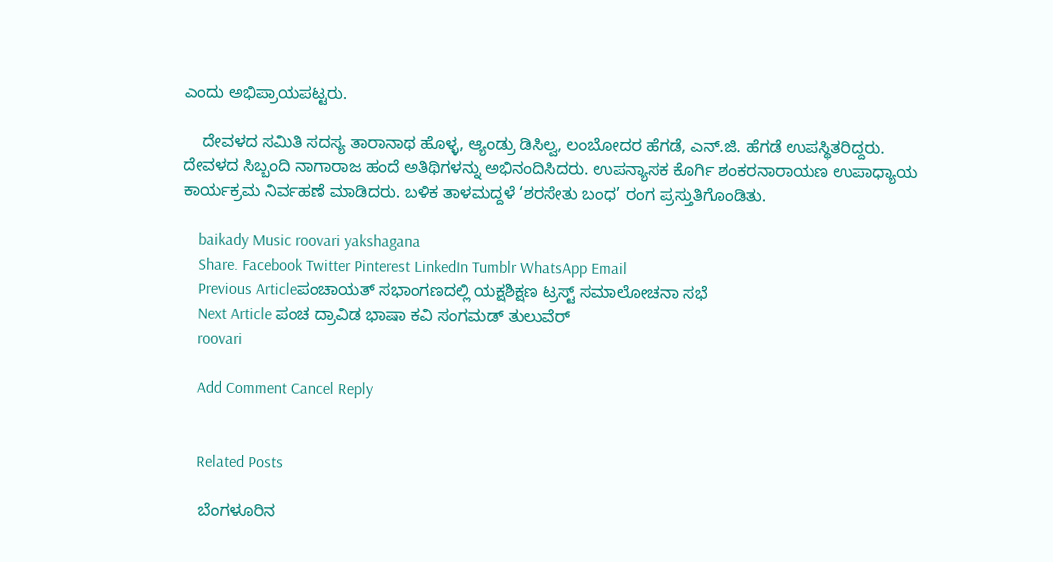ಎಂದು ಅಭಿಪ್ರಾಯಪಟ್ಟರು.

    ದೇವಳದ ಸಮಿತಿ ಸದಸ್ಯ ತಾರಾನಾಥ ಹೊಳ್ಳ, ಆ್ಯಂಡ್ರು ಡಿಸಿಲ್ವ, ಲಂಬೋದರ ಹೆಗಡೆ, ಎನ್.ಜಿ. ಹೆಗಡೆ ಉಪಸ್ಥಿತರಿದ್ದರು. ದೇವಳದ ಸಿಬ್ಬಂದಿ ನಾಗಾರಾಜ ಹಂದೆ ಅತಿಥಿಗಳನ್ನು ಅಭಿನಂದಿಸಿದರು. ಉಪನ್ಯಾಸಕ ಕೊರ್ಗಿ ಶಂಕರನಾರಾಯಣ ಉಪಾಧ್ಯಾಯ ಕಾರ್ಯಕ್ರಮ ನಿರ್ವಹಣೆ ಮಾಡಿದರು. ಬಳಿಕ ತಾಳಮದ್ದಳೆ ‘ಶರಸೇತು ಬಂಧ’ ರಂಗ ಪ್ರಸ್ತುತಿಗೊಂಡಿತು.

    baikady Music roovari yakshagana
    Share. Facebook Twitter Pinterest LinkedIn Tumblr WhatsApp Email
    Previous Articleಪಂಚಾಯತ್ ಸಭಾಂಗಣದಲ್ಲಿ ಯಕ್ಷಶಿಕ್ಷಣ ಟ್ರಸ್ಟ್ ಸಮಾಲೋಚನಾ ಸಭೆ
    Next Article ಪಂಚ ದ್ರಾವಿಡ ಭಾಷಾ ಕವಿ ಸಂಗಮಡ್ ತುಲುವೆರ್
    roovari

    Add Comment Cancel Reply


    Related Posts

    ಬೆಂಗಳೂರಿನ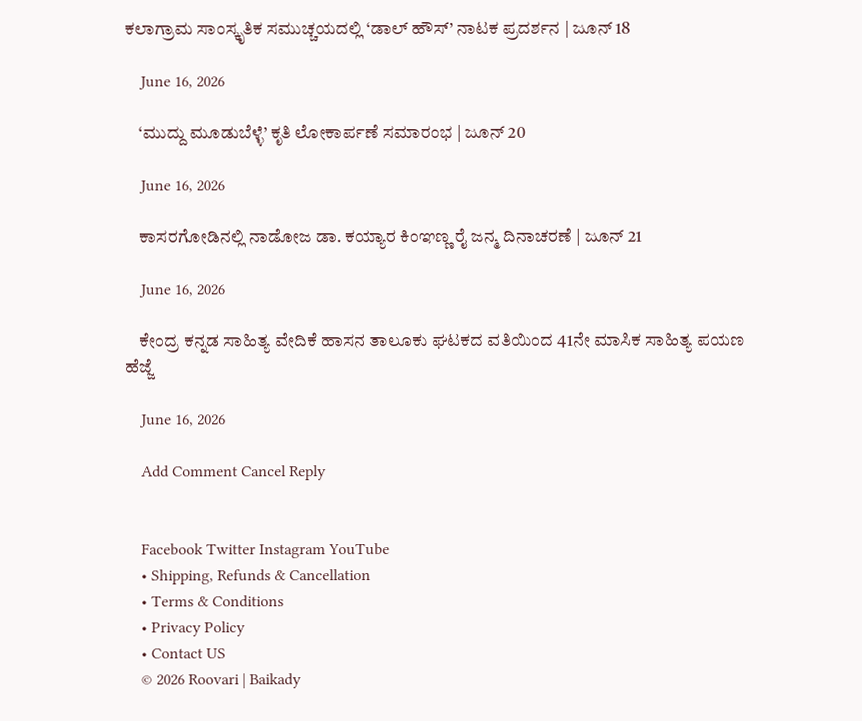ಕಲಾಗ್ರಾಮ ಸಾಂಸ್ಕೃತಿಕ ಸಮುಚ್ಚಯದಲ್ಲಿ ‘ಡಾಲ್ ಹೌಸ್’ ನಾಟಕ ಪ್ರದರ್ಶನ | ಜೂನ್ 18

    June 16, 2026

    ‘ಮುದ್ದು ಮೂಡುಬೆಳ್ಳೆ’ ಕೃತಿ ಲೋಕಾರ್ಪಣೆ ಸಮಾರಂಭ | ಜೂನ್ 20

    June 16, 2026

    ಕಾಸರಗೋಡಿನಲ್ಲಿ ನಾಡೋಜ ಡಾ. ಕಯ್ಯಾರ ಕಿಂಞಣ್ಣ ರೈ ಜನ್ಮ ದಿನಾಚರಣೆ | ಜೂನ್ 21

    June 16, 2026

    ಕೇಂದ್ರ ಕನ್ನಡ ಸಾಹಿತ್ಯ ವೇದಿಕೆ ಹಾಸನ ತಾಲೂಕು ಘಟಕದ ವತಿಯಿಂದ 41ನೇ ಮಾಸಿಕ ಸಾಹಿತ್ಯ ಪಯಣ ಹೆಜ್ಜೆ

    June 16, 2026

    Add Comment Cancel Reply


    Facebook Twitter Instagram YouTube
    • Shipping, Refunds & Cancellation
    • Terms & Conditions
    • Privacy Policy
    • Contact US
    © 2026 Roovari | Baikady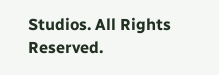Studios. All Rights Reserved.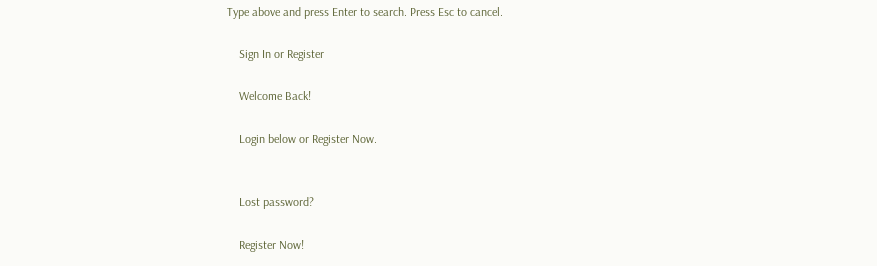Type above and press Enter to search. Press Esc to cancel.

    Sign In or Register

    Welcome Back!

    Login below or Register Now.


    Lost password?

    Register Now!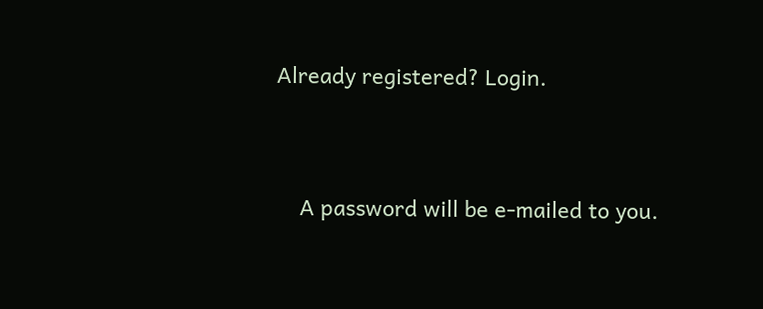Already registered? Login.


    A password will be e-mailed to you.